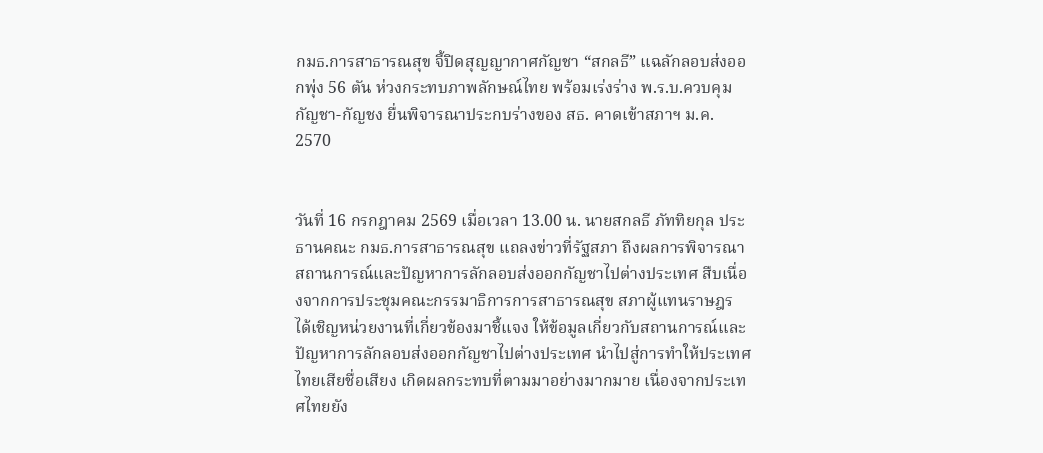กมธ.การสาธารณสุข จี้ปิดสุญญากาศกัญชา “สกลธี” แฉลักลอบส่งออกพุ่ง 56 ตัน ห่วงกระทบภาพลักษณ์ไทย พร้อมเร่งร่าง พ.ร.บ.ควบคุมกัญชา-กัญชง ยื่นพิจารณาประกบร่างของ สธ. คาดเข้าสภาฯ ม.ค. 2570


วันที่ 16 กรกฎาคม 2569 เมื่อเวลา 13.00 น. นายสกลธี ภัททิยกุล ประธานคณะ กมธ.การสาธารณสุข แถลงข่าวที่รัฐสภา ถึงผลการพิจารณาสถานการณ์และปัญหาการลักลอบส่งออกกัญชาไปต่างประเทศ สืบเนื่องจากการประชุมคณะกรรมาธิการการสาธารณสุข สภาผู้แทนราษฎร ได้เชิญหน่วยงานที่เกี่ยวข้องมาชี้แจง ให้ข้อมูลเกี่ยวกับสถานการณ์และปัญหาการลักลอบส่งออกกัญชาไปต่างประเทศ นำไปสู่การทำให้ประเทศไทยเสียชื่อเสียง เกิดผลกระทบที่ตามมาอย่างมากมาย เนื่องจากประเทศไทยยัง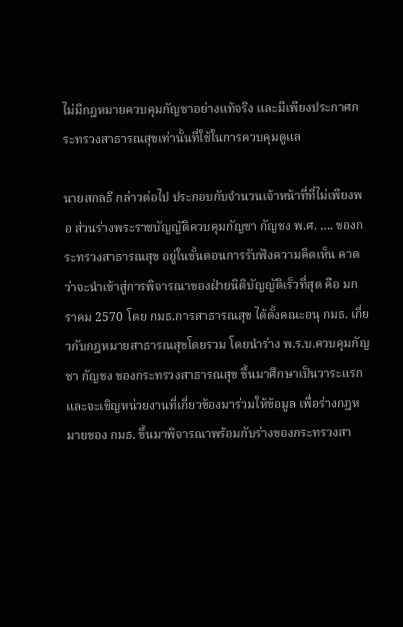ไม่มีกฎหมายควบคุมกัญชาอย่างแท้จริง และมีเพียงประกาศกระทรวงสาธารณสุขเท่านั้นที่ใช้ในการควบคุมดูแล

นายสกลธี กล่าวต่อไป ประกอบกับจำนวนเจ้าหน้าที่ที่ไม่เพียงพอ ส่วนร่างพระราชบัญญัติควบคุมกัญชา กัญชง พ.ศ. …. ของกระทรวงสาธารณสุข อยู่ในขั้นตอนการรับฟังความคิดเห็น คาดว่าจะนำเข้าสู่การพิจารณาของฝ่ายนิติบัญญัติเร็วที่สุด คือ มกราคม 2570 โดย กมธ.การสาธารณสุข ได้ตั้งคณะอนุ กมธ. เกี่ยวกับกฎหมายสาธารณสุขโดยรวม โดยนำร่าง พ.ร.บ.ควบคุมกัญชา กัญชง ของกระทรวงสาธารณสุข ขึ้นมาศึกษาเป็นวาระแรก และจะเชิญหน่วยงานที่เกี่ยวข้องมาร่วมให้ข้อมูล เพื่อร่างกฎหมายของ กมธ. ขึ้นมาพิจารณาพร้อมกับร่างของกระทรวงสา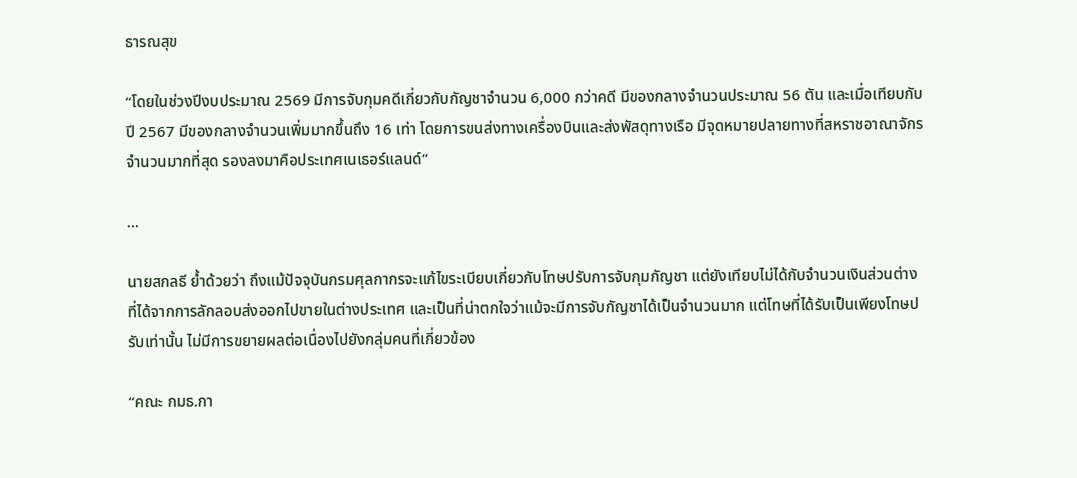ธารณสุข

“โดยในช่วงปีงบประมาณ 2569 มีการจับกุมคดีเกี่ยวกับกัญชาจำนวน 6,000 กว่าคดี มีของกลางจำนวนประมาณ 56 ตัน และเมื่อเทียบกับปี 2567 มีของกลางจำนวนเพิ่มมากขึ้นถึง 16 เท่า โดยการขนส่งทางเครื่องบินและส่งพัสดุทางเรือ มีจุดหมายปลายทางที่สหราชอาณาจักรจำนวนมากที่สุด รองลงมาคือประเทศเนเธอร์แลนด์”

...

นายสกลธี ย้ำด้วยว่า ถึงแม้ปัจจุบันกรมศุลกากรจะแก้ไขระเบียบเกี่ยวกับโทษปรับการจับกุมกัญชา แต่ยังเทียบไม่ได้กับจำนวนเงินส่วนต่างที่ได้จากการลักลอบส่งออกไปขายในต่างประเทศ และเป็นที่น่าตกใจว่าแม้จะมีการจับกัญชาได้เป็นจำนวนมาก แต่โทษที่ได้รับเป็นเพียงโทษปรับเท่านั้น ไม่มีการขยายผลต่อเนื่องไปยังกลุ่มคนที่เกี่ยวข้อง

“คณะ กมธ.กา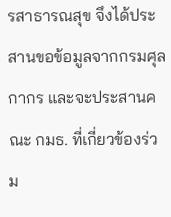รสาธารณสุข จึงได้ประสานขอข้อมูลจากกรมศุลกากร และจะประสานคณะ กมธ. ที่เกี่ยวข้องร่วม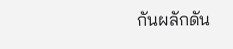กันผลักดัน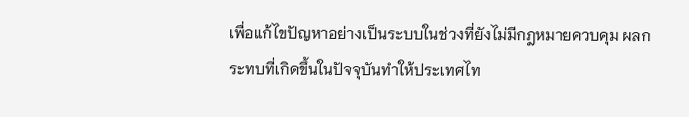เพื่อแก้ไขปัญหาอย่างเป็นระบบในช่วงที่ยังไม่มีกฎหมายควบคุม ผลกระทบที่เกิดขึ้นในปัจจุบันทำให้ประเทศไท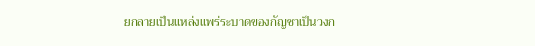ยกลายเป็นแหล่งแพร่ระบาดของกัญชาเป็นวงก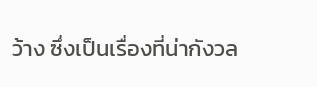ว้าง ซึ่งเป็นเรื่องที่น่ากังวล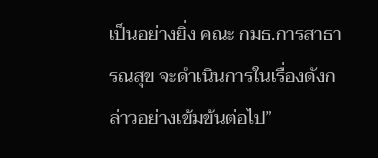เป็นอย่างยิ่ง คณะ กมธ.การสาธารณสุข จะดำเนินการในเรื่องดังกล่าวอย่างเข้มข้นต่อไป”